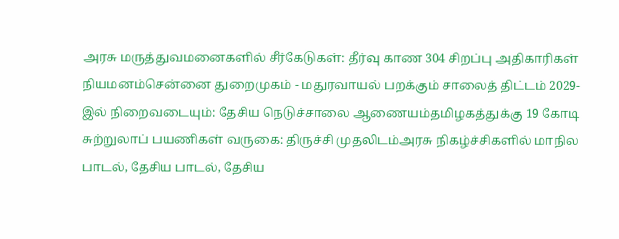அரசு மருத்துவமனைகளில் சீர்கேடுகள்: தீர்வு காண 304 சிறப்பு அதிகாரிகள் நியமனம்சென்னை துறைமுகம் - மதுரவாயல் பறக்கும் சாலைத் திட்டம் 2029-இல் நிறைவடையும்: தேசிய நெடுச்சாலை ஆணையம்தமிழகத்துக்கு 19 கோடி சுற்றுலாப் பயணிகள் வருகை: திருச்சி முதலிடம்அரசு நிகழ்ச்சிகளில் மாநில பாடல், தேசிய பாடல், தேசிய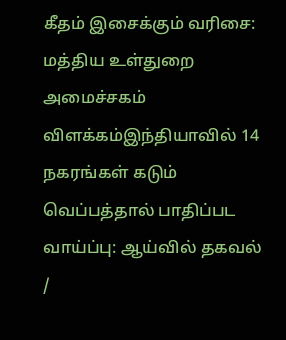கீதம் இசைக்கும் வரிசை: மத்திய உள்துறை அமைச்சகம் விளக்கம்இந்தியாவில் 14 நகரங்கள் கடும் வெப்பத்தால் பாதிப்பட வாய்ப்பு: ஆய்வில் தகவல்
/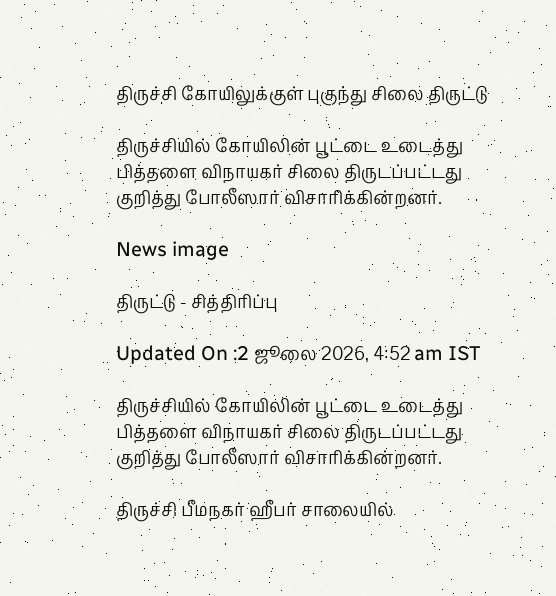திருச்சி கோயிலுக்குள் புகுந்து சிலை திருட்டு

திருச்சியில் கோயிலின் பூட்டை உடைத்து பித்தளை விநாயகர் சிலை திருடப்பட்டது குறித்து போலீஸார் விசாரிக்கின்றனர்.

News image

திருட்டு - சித்திரிப்பு

Updated On :2 ஜூலை 2026, 4:52 am IST

திருச்சியில் கோயிலின் பூட்டை உடைத்து பித்தளை விநாயகர் சிலை திருடப்பட்டது குறித்து போலீஸார் விசாரிக்கின்றனர்.

திருச்சி பீமநகர் ஹீபர் சாலையில்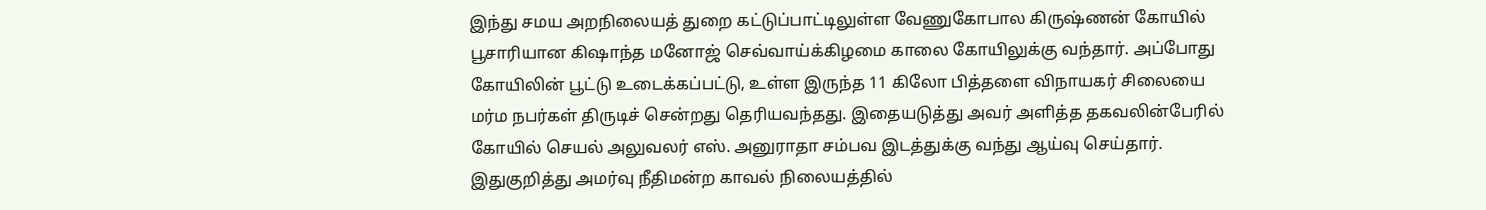இந்து சமய அறநிலையத் துறை கட்டுப்பாட்டிலுள்ள வேணுகோபால கிருஷ்ணன் கோயில் பூசாரியான கிஷாந்த மனோஜ் செவ்வாய்க்கிழமை காலை கோயிலுக்கு வந்தார். அப்போது கோயிலின் பூட்டு உடைக்கப்பட்டு, உள்ள இருந்த 11 கிலோ பித்தளை விநாயகர் சிலையை மர்ம நபர்கள் திருடிச் சென்றது தெரியவந்தது. இதையடுத்து அவர் அளித்த தகவலின்பேரில் கோயில் செயல் அலுவலர் எஸ். அனுராதா சம்பவ இடத்துக்கு வந்து ஆய்வு செய்தார். இதுகுறித்து அமர்வு நீதிமன்ற காவல் நிலையத்தில்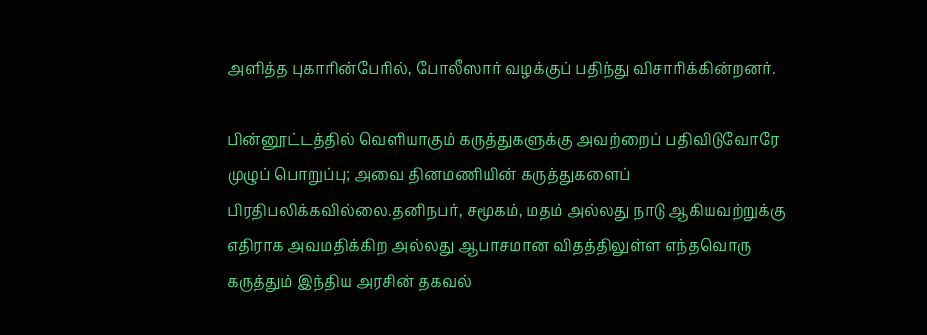அளித்த புகாரின்பேரில், போலீஸார் வழக்குப் பதிந்து விசாரிக்கின்றனர்.

பின்னூட்டத்தில் வெளியாகும் கருத்துகளுக்கு அவற்றைப் பதிவிடுவோரே முழுப் பொறுப்பு; அவை தினமணியின் கருத்துகளைப் பிரதிபலிக்கவில்லை.தனிநபர், சமூகம், மதம் அல்லது நாடு ஆகியவற்றுக்கு எதிராக அவமதிக்கிற அல்லது ஆபாசமான விதத்திலுள்ள எந்தவொரு கருத்தும் இந்திய அரசின் தகவல்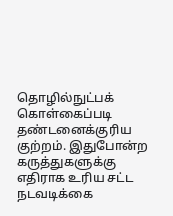தொழில்நுட்பக் கொள்கைப்படி தண்டனைக்குரிய குற்றம். இதுபோன்ற கருத்துகளுக்கு எதிராக உரிய சட்ட நடவடிக்கை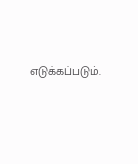எடுக்கப்படும்.